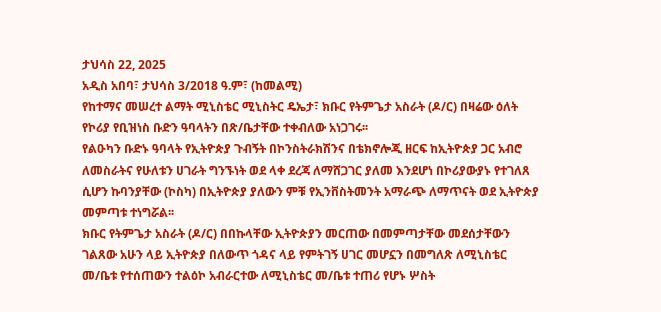ታህሳስ 22, 2025
አዲስ አበባ፣ ታህሳስ 3/2018 ዓ.ም፣ (ከመልሚ)
የከተማና መሠረተ ልማት ሚኒስቴር ሚኒስትር ዴኤታ፣ ክቡር የትምጌታ አስራት (ዶ/ር) በዛሬው ዕለት የኮሪያ የቢዝነስ ቡድን ዓባላትን በጽ/ቤታቸው ተቀብለው አነጋገሩ፡፡
የልዑካን ቡድኑ ዓባላት የኢትዮጵያ ጉብኝት በኮንስትራክሽንና በቴክኖሎጂ ዘርፍ ከኢትዮጵያ ጋር አብሮ ለመስራትና የሁለቱን ሀገራት ግንኙነት ወደ ላቀ ደረጃ ለማሸጋገር ያለመ እንደሆነ በኮሪያውያኑ የተገለጸ ሲሆን ኩባንያቸው (ኮስካ) በኢትዮጵያ ያለውን ምቹ የኢንቨስትመንት አማራጭ ለማጥናት ወደ ኢትዮጵያ መምጣቱ ተነግሯል፡፡
ክቡር የትምጌታ አስራት (ዶ/ር) በበኩላቸው ኢትዮጵያን መርጠው በመምጣታቸው መደሰታቸውን ገልጸው አሁን ላይ ኢትዮጵያ በለውጥ ጎዳና ላይ የምትገኝ ሀገር መሆኗን በመግለጽ ለሚኒስቴር መ/ቤቱ የተሰጠውን ተልዕኮ አብራርተው ለሚኒስቴር መ/ቤቱ ተጠሪ የሆኑ ሦስት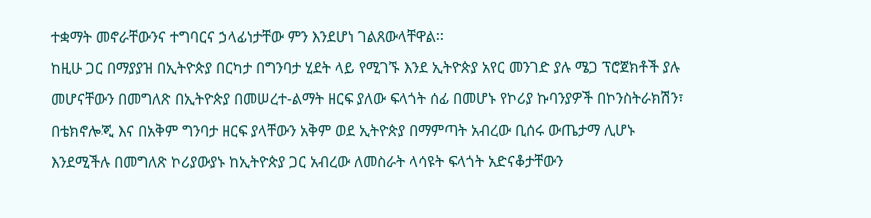ተቋማት መኖራቸውንና ተግባርና ኃላፊነታቸው ምን እንደሆነ ገልጸውላቸዋል፡፡
ከዚሁ ጋር በማያያዝ በኢትዮጵያ በርካታ በግንባታ ሂደት ላይ የሚገኙ እንደ ኢትዮጵያ አየር መንገድ ያሉ ሜጋ ፕሮጀክቶች ያሉ መሆናቸውን በመግለጽ በኢትዮጵያ በመሠረተ-ልማት ዘርፍ ያለው ፍላጎት ሰፊ በመሆኑ የኮሪያ ኩባንያዎች በኮንስትራክሽን፣ በቴክኖሎጂ እና በአቅም ግንባታ ዘርፍ ያላቸውን አቅም ወደ ኢትዮጵያ በማምጣት አብረው ቢሰሩ ውጤታማ ሊሆኑ እንደሚችሉ በመግለጽ ኮሪያውያኑ ከኢትዮጵያ ጋር አብረው ለመስራት ላሳዩት ፍላጎት አድናቆታቸውን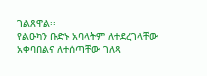ገልጸዋል፡፡
የልዑካን ቡድኑ አባላትም ለተደረገላቸው አቀባበልና ለተሰጣቸው ገለጻ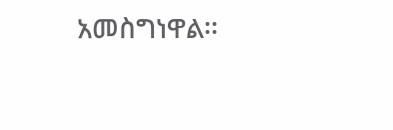አመስግነዋል፡፡